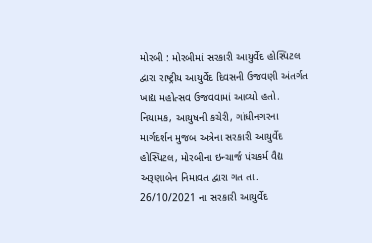મોરબી : મોરબીમાં સરકારી આયુર્વેદ હોસ્પિટલ દ્વારા રાષ્ટ્રીય આયુર્વેદ દિવસની ઉજવણી અંતર્ગત ખાદ્ય મહોત્સવ ઉજવવામાં આવ્યો હતો. નિયામક, આયુષની કચેરી, ગાંધીનગરના માર્ગદર્શન મુજબ અત્રેના સરકારી આયુર્વેદ હોસ્પિટલ, મોરબીના ઇન્ચાર્જ પંચકર્મ વૈદ્ય અરૂણાબેન નિમાવત દ્વારા ગત તા. 26/10/2021 ના સરકારી આયુર્વેદ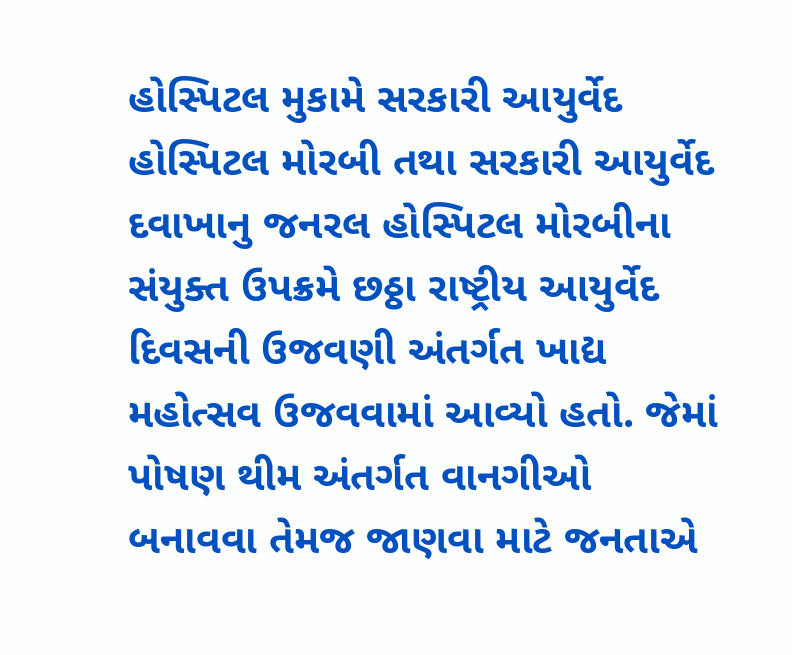હોસ્પિટલ મુકામે સરકારી આયુર્વેદ હોસ્પિટલ મોરબી તથા સરકારી આયુર્વેદ દવાખાનુ જનરલ હોસ્પિટલ મોરબીના સંયુક્ત ઉપક્રમે છઠ્ઠા રાષ્ટ્રીય આયુર્વેદ દિવસની ઉજવણી અંતર્ગત ખાદ્ય મહોત્સવ ઉજવવામાં આવ્યો હતો. જેમાં પોષણ થીમ અંતર્ગત વાનગીઓ બનાવવા તેમજ જાણવા માટે જનતાએ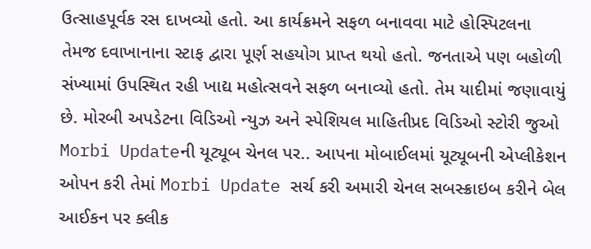ઉત્સાહપૂર્વક રસ દાખવ્યો હતો. આ કાર્યક્રમને સફળ બનાવવા માટે હોસ્પિટલના તેમજ દવાખાનાના સ્ટાફ દ્વારા પૂર્ણ સહયોગ પ્રાપ્ત થયો હતો. જનતાએ પણ બહોળી સંખ્યામાં ઉપસ્થિત રહી ખાદ્ય મહોત્સવને સફળ બનાવ્યો હતો. તેમ યાદીમાં જણાવાયું છે. મોરબી અપડેટના વિડિઓ ન્યુઝ અને સ્પેશિયલ માહિતીપ્રદ વિડિઓ સ્ટોરી જુઓ Morbi Updateની યૂટ્યૂબ ચેનલ પર.. આપના મોબાઈલમાં યૂટ્યૂબની એપ્લીકેશન ઓપન કરી તેમાં Morbi Update સર્ચ કરી અમારી ચેનલ સબસ્ક્રાઇબ કરીને બેલ આઈકન પર ક્લીક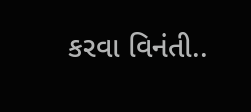કરવા વિનંતી..